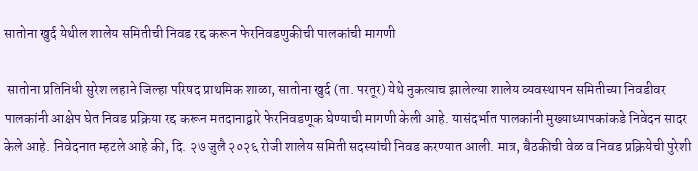सातोना खुर्द येथील शालेय समितीची निवड रद्द करून फेरनिवडणुकीची पालकांची मागणी

 सातोना प्रतिनिधी सुरेश लहाने जिल्हा परिषद प्राथमिक शाळा, सातोना खुर्द (ता. परतूर) येथे नुकत्याच झालेल्या शालेय व्यवस्थापन समितीच्या निवडीवर पालकांनी आक्षेप घेत निवड प्रक्रिया रद्द करून मतदानाद्वारे फेरनिवडणूक घेण्याची मागणी केली आहे. यासंदर्भात पालकांनी मुख्याध्यापकांकडे निवेदन सादर केले आहे. निवेदनात म्हटले आहे की, दि. २७ जुलै २०२६ रोजी शालेय समिती सदस्यांची निवड करण्यात आली. मात्र, बैठकीची वेळ व निवड प्रक्रियेची पुरेशी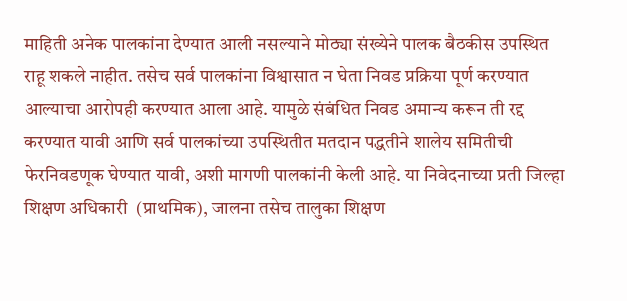माहिती अनेक पालकांना देण्यात आली नसल्याने मोठ्या संख्येने पालक बैठकीस उपस्थित राहू शकले नाहीत. तसेच सर्व पालकांना विश्वासात न घेता निवड प्रक्रिया पूर्ण करण्यात आल्याचा आरोपही करण्यात आला आहे. यामुळे संबंधित निवड अमान्य करून ती रद्द करण्यात यावी आणि सर्व पालकांच्या उपस्थितीत मतदान पद्धतीने शालेय समितीची फेरनिवडणूक घेण्यात यावी, अशी मागणी पालकांनी केली आहे. या निवेदनाच्या प्रती जिल्हा शिक्षण अधिकारी  (प्राथमिक), जालना तसेच तालुका शिक्षण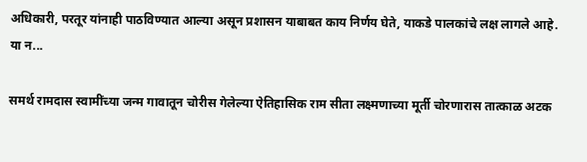अधिकारी, परतूर यांनाही पाठविण्यात आल्या असून प्रशासन याबाबत काय निर्णय घेते, याकडे पालकांचे लक्ष लागले आहे.     या न...

समर्थ रामदास स्वामींच्या जन्म गावातून चोरीस गेलेल्या ऐतिहासिक राम सीता लक्ष्मणाच्या मूर्ती चोरणारास तात्काळ अटक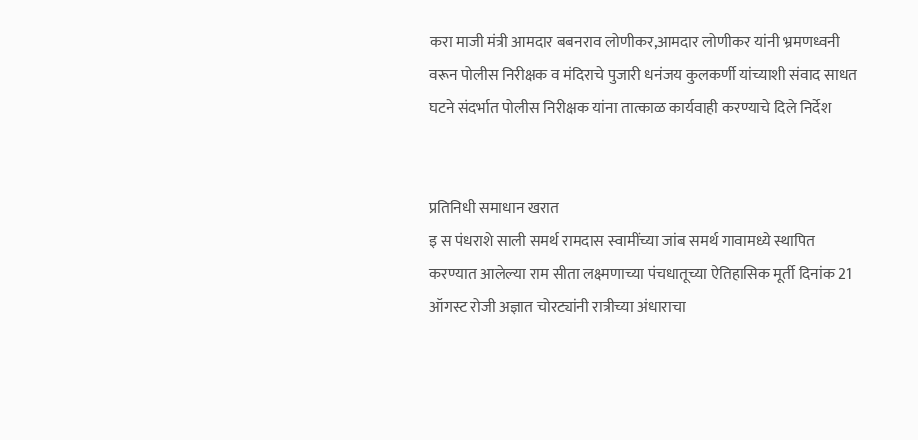करा माजी मंत्री आमदार बबनराव लोणीकर,आमदार लोणीकर यांनी भ्रमणध्वनी वरून पोलीस निरीक्षक व मंदिराचे पुजारी धनंजय कुलकर्णी यांच्याशी संवाद साधत घटने संदर्भात पोलीस निरीक्षक यांना तात्काळ कार्यवाही करण्याचे दिले निर्देश


प्रतिनिधी समाधान खरात
इ स पंधराशे साली समर्थ रामदास स्वामींच्या जांब समर्थ गावामध्ये स्थापित करण्यात आलेल्या राम सीता लक्ष्मणाच्या पंचधातूच्या ऐतिहासिक मूर्ती दिनांक 21 ऑगस्ट रोजी अज्ञात चोरट्यांनी रात्रीच्या अंधाराचा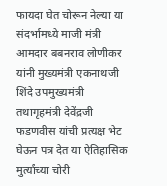फायदा घेत चोरून नेल्या या संदर्भामध्ये माजी मंत्री आमदार बबनराव लोणीकर यांनी मुख्यमंत्री एकनाथजी शिंदे उपमुख्यमंत्री तथागृहमंत्री देवेंद्रजी फडणवीस यांची प्रत्यक्ष भेट घेऊन पत्र देत या ऐतिहासिक मुर्त्यांच्या चोरी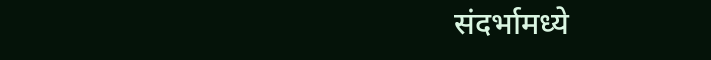संदर्भामध्ये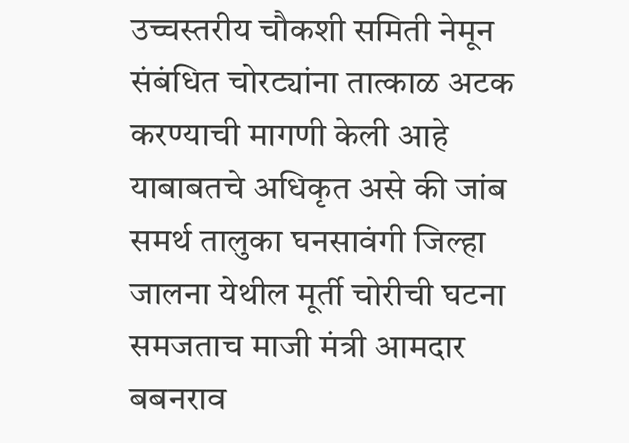उच्चस्तरीय चौकशी समिती नेमून संबंधित चोरट्यांना तात्काळ अटक करण्याची मागणी केली आहे       याबाबतचे अधिकृत असे की जांब समर्थ तालुका घनसावंगी जिल्हा जालना येथील मूर्ती चोरीची घटना समजताच माजी मंत्री आमदार बबनराव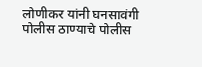लोणीकर यांनी घनसावंगी पोलीस ठाण्याचे पोलीस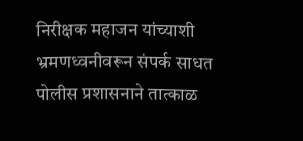निरीक्षक महाजन यांच्याशी भ्रमणध्वनीवरून संपर्क साधत पोलीस प्रशासनाने तात्काळ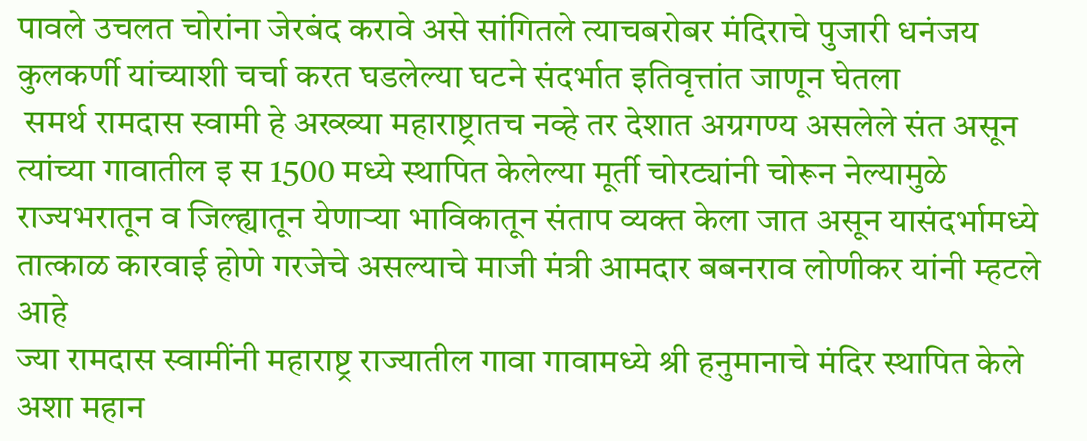पावले उचलत चोरांना जेरबंद करावे असे सांगितले त्याचबरोबर मंदिराचे पुजारी धनंजय कुलकर्णी यांच्याशी चर्चा करत घडलेल्या घटने संदर्भात इतिवृत्तांत जाणून घेतला
 समर्थ रामदास स्वामी हे अख्ख्या महाराष्ट्रातच नव्हे तर देशात अग्रगण्य असलेले संत असून त्यांच्या गावातील इ स 1500 मध्ये स्थापित केलेल्या मूर्ती चोरट्यांनी चोरून नेल्यामुळे राज्यभरातून व जिल्ह्यातून येणाऱ्या भाविकातून संताप व्यक्त केला जात असून यासंदर्भामध्ये तात्काळ कारवाई होणे गरजेचे असल्याचे माजी मंत्री आमदार बबनराव लोणीकर यांनी म्हटले आहे
ज्या रामदास स्वामींनी महाराष्ट्र राज्यातील गावा गावामध्ये श्री हनुमानाचे मंदिर स्थापित केले अशा महान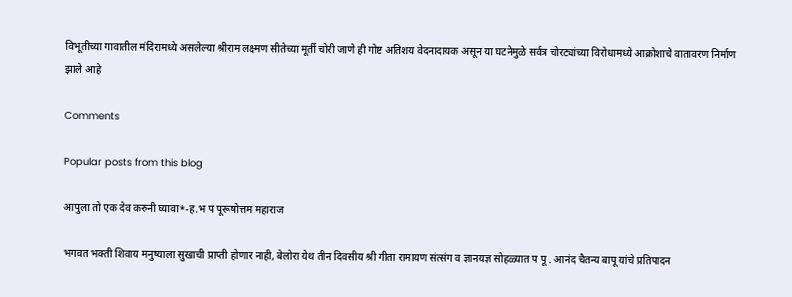विभूतीच्या गावातील मंदिरामध्ये असलेल्या श्रीराम लक्ष्मण सीतेच्या मूर्ती चोरी जाणे ही गोष्ट अतिशय वेदनादायक असून या घटनेमुळे सर्वत्र चोरट्यांच्या विरोधामध्ये आक्रोशाचे वातावरण निर्माण झाले आहे

Comments

Popular posts from this blog

आपुला तो एक देव करुनी घ्यावा*-ह.भ प पूरूषोत्तम महाराज

भगवत भक्ती शिवाय मनुष्याला सुखाची प्राप्ती होणार नाही, बेलोरा येथ तीन दिवसीय श्री गीता रामायण संत्संग व ज्ञानयज्ञ सोहळ्यात प पू . आनंद चैतन्य बापू यांचे प्रतिपादन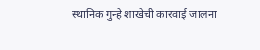स्थानिक गुन्हे शाखेची कारवाई जालना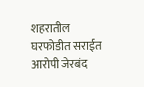शहरातील घरफोडीत सराईत आरोपी जेरबंद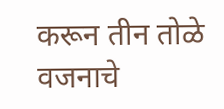करून तीन तोळे वजनाचे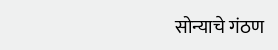सोन्याचे गंठण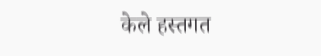केले हस्तगत